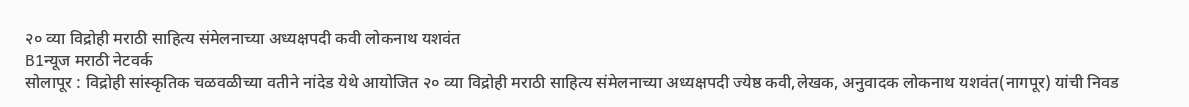२० व्या विद्रोही मराठी साहित्य संमेलनाच्या अध्यक्षपदी कवी लोकनाथ यशवंत
B1न्यूज मराठी नेटवर्क
सोलापूर : विद्रोही सांस्कृतिक चळवळीच्या वतीने नांदेड येथे आयोजित २० व्या विद्रोही मराठी साहित्य संमेलनाच्या अध्यक्षपदी ज्येष्ठ कवी,लेखक, अनुवादक लोकनाथ यशवंत(नागपूर) यांची निवड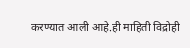करण्यात आली आहे.ही माहिती विद्रोही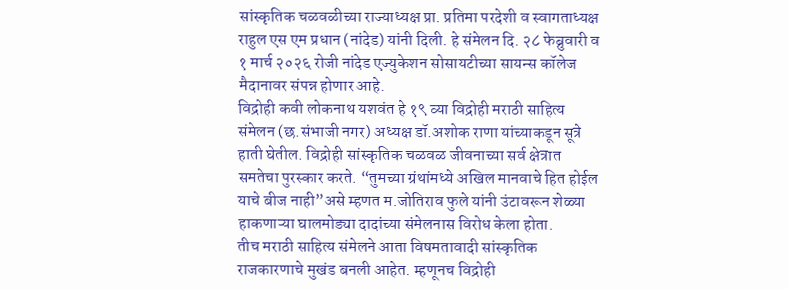सांस्कृतिक चळवळीच्या राज्याध्यक्ष प्रा. प्रतिमा परदेशी व स्वागताध्यक्ष राहुल एस एम प्रधान (नांदेड) यांनी दिली. हे संमेलन दि. २८ फेब्रुवारी व १ मार्च २०२६ रोजी नांदेड एज्युकेशन सोसायटीच्या सायन्स कॉलेज मैदानावर संपन्न होणार आहे.
विद्रोही कवी लोकनाथ यशवंत हे १९ व्या विद्रोही मराठी साहित्य संमेलन (छ.संभाजी नगर) अध्यक्ष डॉ.अशोक राणा यांच्याकडून सूत्रे हाती घेतील. विद्रोही सांस्कृतिक चळवळ जीवनाच्या सर्व क्षेत्रात समतेचा पुरस्कार करते. “तुमच्या ग्रंथांमध्ये अखिल मानवाचे हित होईल याचे बीज नाही”असे म्हणत म.जोतिराव फुले यांनी उंटावरून शेळ्या हाकणाऱ्या घालमोड्या दादांच्या संमेलनास विरोध केला होता.
तीच मराठी साहित्य संमेलने आता विषमतावादी सांस्कृतिक राजकारणाचे मुखंड बनली आहेत. म्हणूनच विद्रोही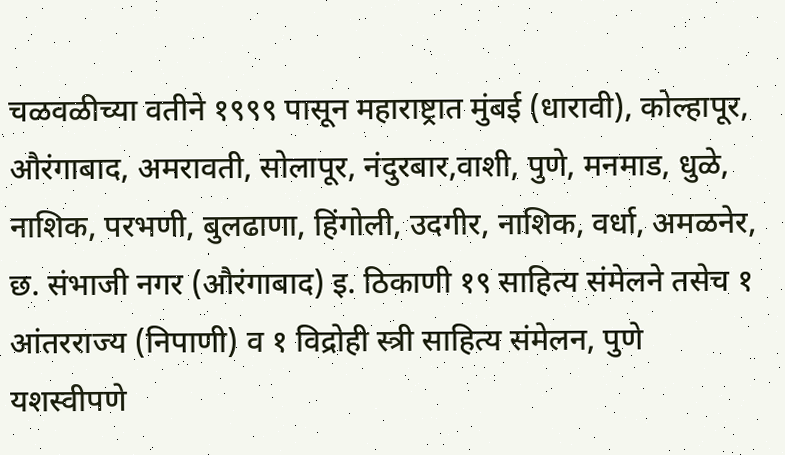चळवळीच्या वतीने १९९९ पासून महाराष्ट्रात मुंबई (धारावी), कोल्हापूर, औरंगाबाद, अमरावती, सोलापूर, नंदुरबार,वाशी, पुणे, मनमाड, धुळे, नाशिक, परभणी, बुलढाणा, हिंगोली, उदगीर, नाशिक, वर्धा, अमळनेर, छ. संभाजी नगर (औरंगाबाद) इ. ठिकाणी १९ साहित्य संमेलने तसेच १ आंतरराज्य (निपाणी) व १ विद्रोही स्त्री साहित्य संमेलन, पुणे यशस्वीपणे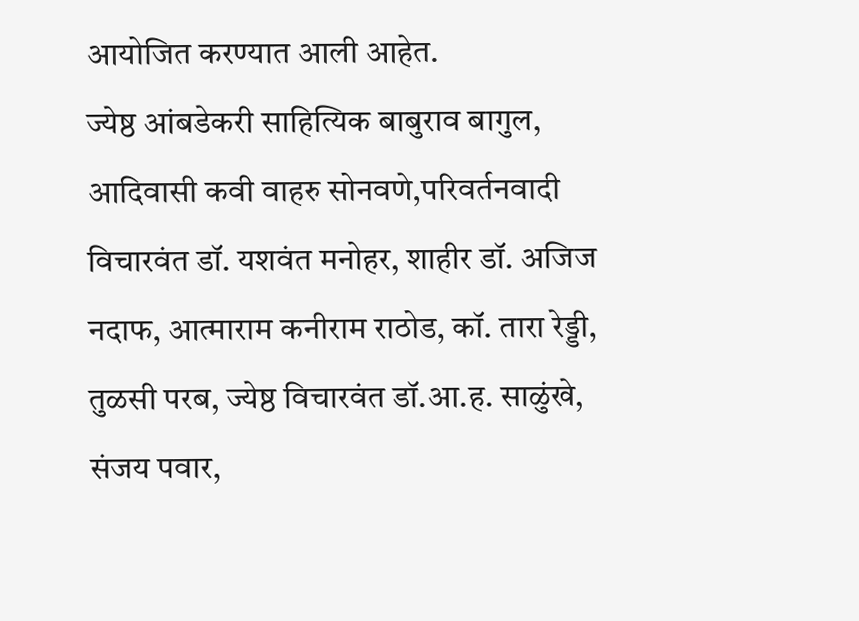आयोजित करण्यात आली आहेत.
ज्येष्ठ आंबडेकरी साहित्यिक बाबुराव बागुल, आदिवासी कवी वाहरु सोनवणे,परिवर्तनवादी विचारवंत डॉ. यशवंत मनोहर, शाहीर डॉ. अजिज नदाफ, आत्माराम कनीराम राठोड, कॉ. तारा रेड्डी, तुळसी परब, ज्येष्ठ विचारवंत डॉ.आ.ह. साळुंखे, संजय पवार,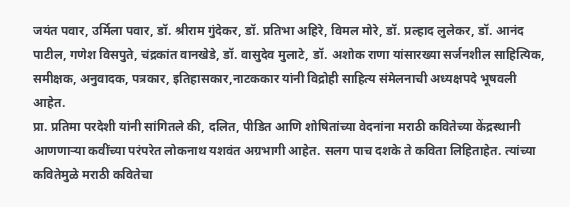जयंत पवार, उर्मिला पवार, डॉ. श्रीराम गुंदेकर, डॉ. प्रतिभा अहिरे, विमल मोरे, डॉ. प्रल्हाद लुलेकर, डॉ. आनंद पाटील, गणेश विसपुते, चंद्रकांत वानखेडे, डॉ. वासुदेव मुलाटे, डॉ. अशोक राणा यांसारख्या सर्जनशील साहित्यिक, समीक्षक, अनुवादक, पत्रकार, इतिहासकार,नाटककार यांनी विद्रोही साहित्य संमेलनाची अध्यक्षपदे भूषवली आहेत.
प्रा. प्रतिमा परदेशी यांनी सांगितले की, दलित, पीडित आणि शोषितांच्या वेदनांना मराठी कवितेच्या केंद्रस्थानी आणणाऱ्या कवींच्या परंपरेत लोकनाथ यशवंत अग्रभागी आहेत. सलग पाच दशके ते कविता लिहिताहेत. त्यांच्या कवितेमुळे मराठी कवितेचा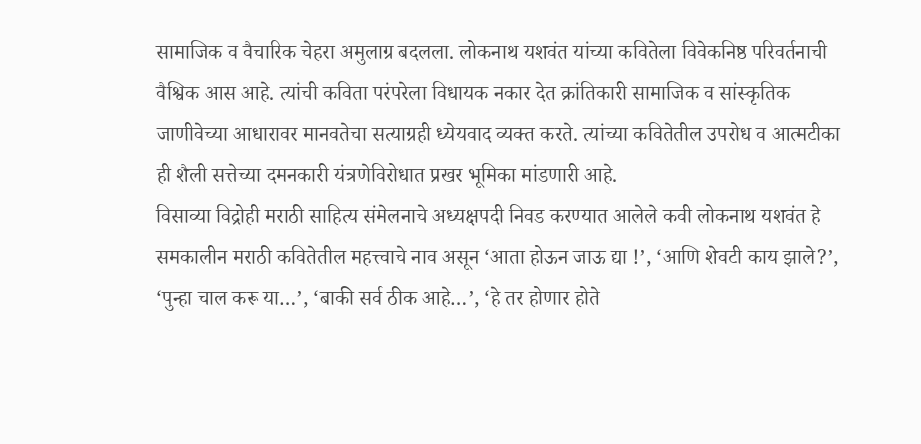सामाजिक व वैचारिक चेहरा अमुलाग्र बदलला. लोकनाथ यशवंत यांच्या कवितेला विवेकनिष्ठ परिवर्तनाची वैश्विक आस आहे. त्यांची कविता परंपरेला विधायक नकार देत क्रांतिकारी सामाजिक व सांस्कृतिक जाणीवेच्या आधारावर मानवतेचा सत्याग्रही ध्येयवाद व्यक्त करते. त्यांच्या कवितेतील उपरोध व आत्मटीका ही शैली सत्तेच्या दमनकारी यंत्रणेविरोधात प्रखर भूमिका मांडणारी आहे.
विसाव्या विद्रोही मराठी साहित्य संमेलनाचे अध्यक्षपदी निवड करण्यात आलेले कवी लोकनाथ यशवंत हे समकालीन मराठी कवितेतील महत्त्वाचे नाव असून ‘आता होऊन जाऊ द्या !’, ‘आणि शेवटी काय झाले?’, ‘पुन्हा चाल करू या…’, ‘बाकी सर्व ठीक आहे…’, ‘हे तर होणार होते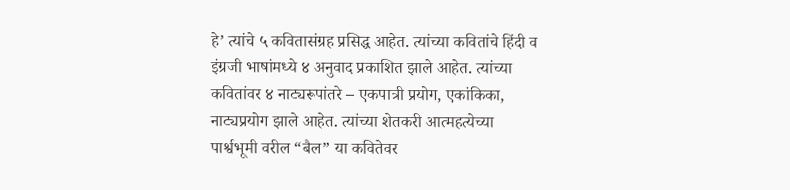हे’ त्यांचे ५ कवितासंग्रह प्रसिद्ध आहेत. त्यांच्या कवितांचे हिंदी व इंग्रजी भाषांमध्ये ४ अनुवाद प्रकाशित झाले आहेत. त्यांच्या कवितांवर ४ नाट्यरूपांतरे – एकपात्री प्रयोग, एकांकिका, नाट्यप्रयोग झाले आहेत. त्यांच्या शेतकरी आत्महत्येच्या पार्श्वभूमी वरील “बैल” या कवितेवर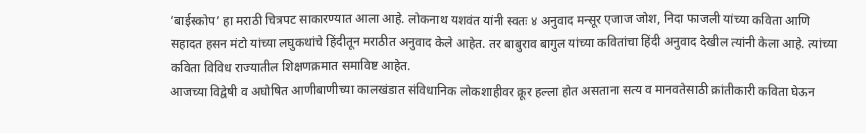‘बाईस्कोप’ हा मराठी चित्रपट साकारण्यात आला आहे. लोकनाथ यशवंत यांनी स्वतः ४ अनुवाद मन्सूर एजाज जोश, निदा फाजली यांच्या कविता आणि सहादत हसन मंटो यांच्या लघुकथांचे हिंदीतून मराठीत अनुवाद केले आहेत. तर बाबुराव बागुल यांच्या कवितांचा हिंदी अनुवाद देखील त्यांनी केला आहे. त्यांच्या कविता विविध राज्यातील शिक्षणक्रमात समाविष्ट आहेत.
आजच्या विद्वेषी व अघोषित आणीबाणीच्या कालखंडात संविधानिक लोकशाहीवर क्रूर हल्ला होत असताना सत्य व मानवतेसाठी क्रांतीकारी कविता घेऊन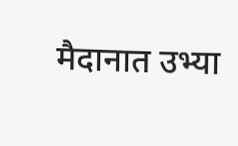मैदानात उभ्या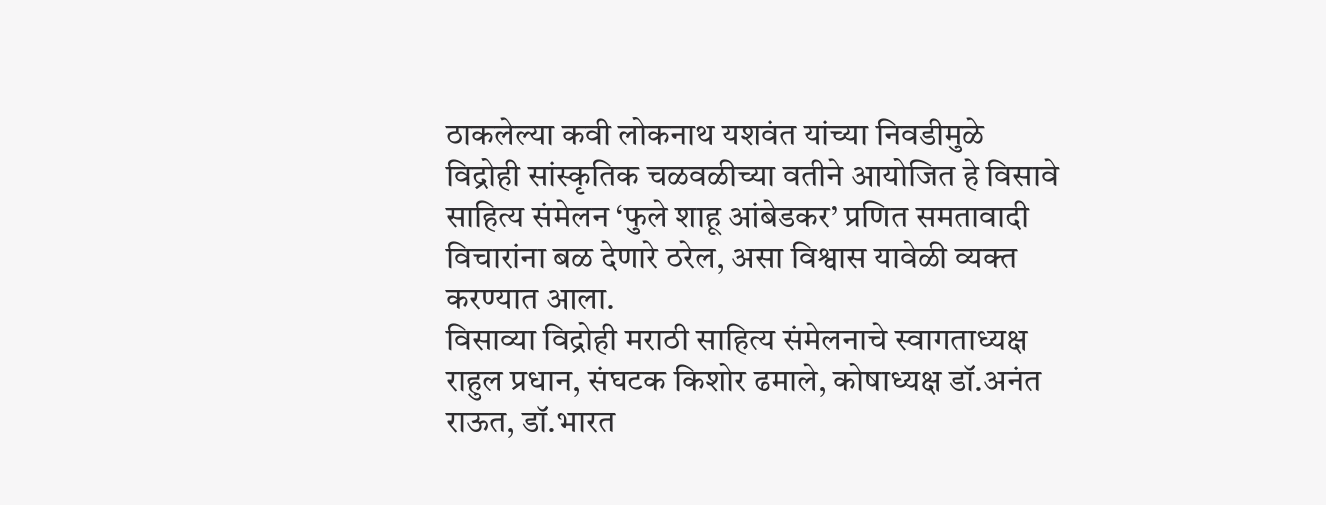ठाकलेल्या कवी लोकनाथ यशवंत यांच्या निवडीमुळे विद्रोही सांस्कृतिक चळवळीच्या वतीने आयोजित हे विसावे साहित्य संमेलन ‘फुले शाहू आंबेडकर’ प्रणित समतावादी विचारांना बळ देणारे ठरेल, असा विश्वास यावेळी व्यक्त करण्यात आला.
विसाव्या विद्रोही मराठी साहित्य संमेलनाचे स्वागताध्यक्ष राहुल प्रधान, संघटक किशोर ढमाले, कोषाध्यक्ष डॉ.अनंत राऊत, डॉ.भारत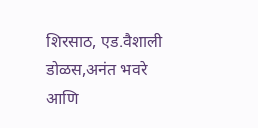शिरसाठ, एड.वैशाली डोळस,अनंत भवरे आणि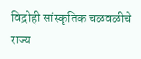विद्रोही सांस्कृतिक चळवळीचे राज्य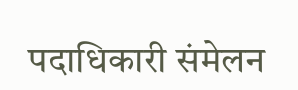पदाधिकारी संमेलन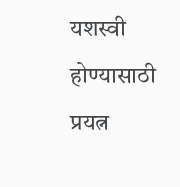यशस्वी होण्यासाठी प्रयत्न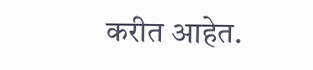करीत आहेत.